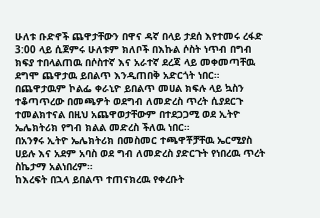ሁለቱ ቡድኖች ጨዋታቸውን በዋና ዳኛ በላይ ታደሰ እየተመሩ ረፋድ 3:00 ላይ ሲጀምሩ ሁለቱም ክለቦች በእኩል ሶስት ነጥብ በግብ ክፍያ ተበላልጠዉ በሶስተኛ እና አራተኛ ደረጃ ላይ መቀመጣቸዉ ደግሞ ጨዋታዉ ይበልጥ እንዲጠበቅ አድርጎት ነበር።
በጨዋታዉም ኮልፌ ቀራኒዮ ይበልጥ መሀል ክፍሉ ላይ ኳስን ተቆጣጥረው በመጫዎት ወደግብ ለመድረስ ጥረት ሲያደርጉ ተመልክተናል በዚህ አጨዋወታቸውም በተደጋጋሚ ወደ ኢትዮ ኤሌክትሪክ የግብ ክልል መድረስ ችለዉ ነበር።
በአንፃሩ ኢትዮ ኤሌክትሪክ በመስመር ተጫዋቾቻቸዉ ኤርሚያስ ሀይሉ እና አደም አባስ ወደ ግብ ለመድረስ ያድርጉት የነበረዉ ጥረት ስኬታማ አልነበረም።
ከእረፍት በኋላ ይበልጥ ተጠናክረዉ የቀረቡት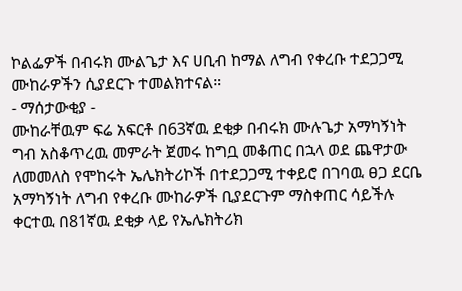ኮልፌዎች በብሩክ ሙልጌታ እና ሀቢብ ከማል ለግብ የቀረቡ ተደጋጋሚ ሙከራዎችን ሲያደርጉ ተመልክተናል።
- ማሰታውቂያ -
ሙከራቸዉም ፍሬ አፍርቶ በ63ኛዉ ደቂቃ በብሩክ ሙሉጌታ አማካኝነት ግብ አስቆጥረዉ መምራት ጀመሩ ከግቧ መቆጠር በኋላ ወደ ጨዋታው ለመመለስ የሞከሩት ኤሌክትሪኮች በተደጋጋሚ ተቀይሮ በገባዉ ፀጋ ደርቤ አማካኝነት ለግብ የቀረቡ ሙከራዎች ቢያደርጉም ማስቀጠር ሳይችሉ ቀርተዉ በ81ኛዉ ደቂቃ ላይ የኤሌክትሪክ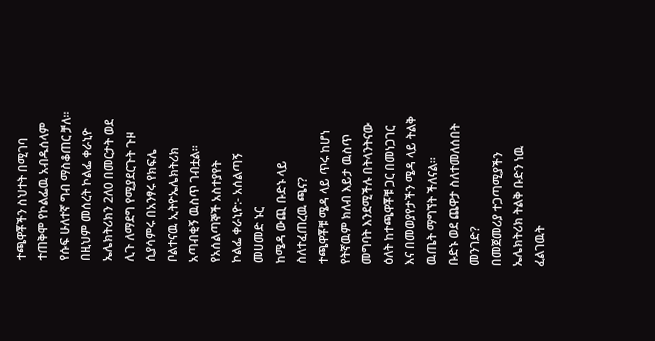ተጫዋቾችን ስህተት በሚገባ ተጠቅሞ የኮልፌዉ አብዱሰላም የሱፍ ሁለተኛ ግብ ማስቆጠር ቻለ።
በዚህም መሰረት ኮልፌ ቀራኒዮ ኤሌክትሪክን 2ለ0 በመርታት ወደ ሊጉ ለማደግ የሚያደርጉት ጉዞ ሲያሳምሩ በአንፃሩ የክፍሌ ቦልተናዉ ኢትዮኤሌክትሪክ አጣብቂኝ ዉስጥ ገብቷል።
የአሰልጣኞች አስተያየት
ኮልፌ ቀራኒዮ:- አሰልጣኝ መሀመድ ኑር
ከሜዳ ውጪ ቡድኑ ላይ ስለተፈጠረዉ ጫና?
ተጫዋቾቹ ሜዳ ላይ ጥሩ ከሆነ የትኛዉም ክለብ እይታ ዉስጥ መግባት እንደሚችሉ በትላንትናው ዕለት ከተጫዋቾቹ ጋር በመነጋገር እና በመወያየታችን ሜዳ ላይ ትልቅ ዉጤት ማግኘት ችለናል።
ቡድኑ ወደ ጨዋታ ስለተመለሰበት መንገድ?
በመጀመሪያ ተጋጣሚያችን ኤሌክትሪክ ትልቅ ቡድን ነዉ ፈልገዉት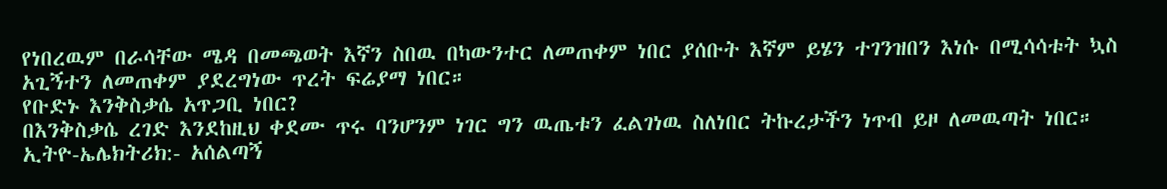የነበረዉም በራሳቸው ሜዳ በመጫወት እኛን ስበዉ በካውንተር ለመጠቀም ነበር ያሰቡት እኛም ይሄን ተገንዝበን እነሱ በሚሳሳቱት ኳስ አጊኝተን ለመጠቀም ያደረግነው ጥረት ፍሬያማ ነበር።
የቡድኑ እንቅስቃሴ አጥጋቢ ነበር?
በእንቅስቃሴ ረገድ እንደከዚህ ቀደሙ ጥሩ ባንሆንም ነገር ግን ዉጤቱን ፈልገነዉ ስለነበር ትኩረታችን ነጥብ ይዞ ለመዉጣት ነበር።
ኢትዮ-ኤሌክትሪክ:- አሰልጣኝ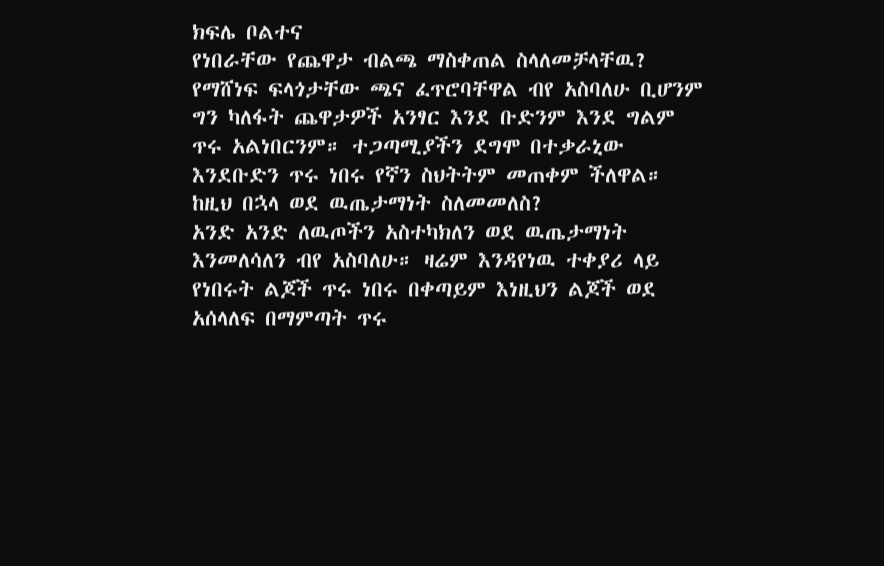ክፍሌ ቦልተና
የነበራቸው የጨዋታ ብልጫ ማስቀጠል ስላለመቻላቸዉ?
የማሸነፍ ፍላጎታቸው ጫና ፈጥሮባቸዋል ብየ አስባለሁ ቢሆንም ግን ካለፋት ጨዋታዎች አንፃር እንደ ቡድንም እንደ ግልም ጥሩ አልነበርንም። ተጋጣሚያችን ደግሞ በተቃራኒው እንደቡድን ጥሩ ነበሩ የኛን ስህትትም መጠቀም ችለዋል።
ከዚህ በኋላ ወደ ዉጤታማነት ስለመመለስ?
አንድ አንድ ለዉጦችን አስተካክለን ወደ ዉጤታማነት እንመለሳለን ብየ አስባለሁ። ዛሬም እንዳየነዉ ተቀያሪ ላይ የነበሩት ልጆች ጥሩ ነበሩ በቀጣይም እነዚህን ልጆች ወደ አሰላለፍ በማምጣት ጥሩ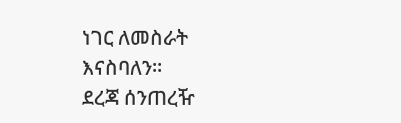ነገር ለመስራት እናስባለን።
ደረጃ ሰንጠረዥ